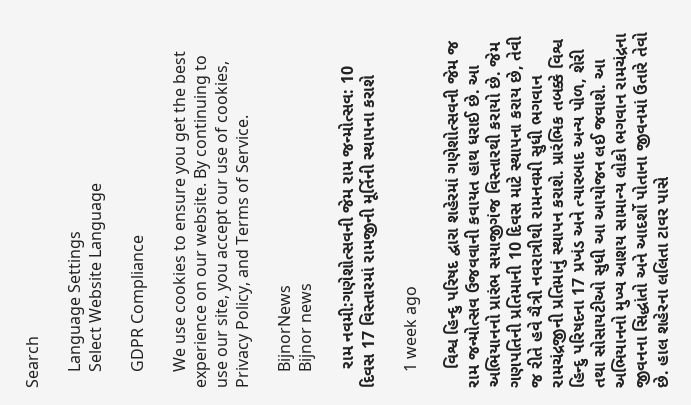Search

    Language Settings
    Select Website Language

    GDPR Compliance

    We use cookies to ensure you get the best experience on our website. By continuing to use our site, you accept our use of cookies, Privacy Policy, and Terms of Service.

    BijnorNews
    Bijnor news

    રામ નવમી:ગણેશોત્સવની જેમ રામ જન્મોત્સવ: 10 દિવસ 17 વિસ્તારમાં રામજીની મૂર્તિની સ્થાપના કરાશે

    1 week ago

    વિશ્વ હિન્દુ પરિષદ દ્વારા શહેરમાં ગણેશોત્સવની જેમ જ રામ જન્મોત્સવ ઉજવવાની કવાયત હાથ ધરાઈ છે. આ અભિયાનનો પ્રારંભ સયાજીગંજ વિસ્તારથી કરાયો છે. જેમ ગણપતિની પ્રતિમાની 10 દિવસ માટે સ્થાપના કરાય છે, તેવી જ રીતે હવે ચૈત્રી નવરાત્રીથી રામનવમી સુધી ભગવાન રામચંદ્રજીની પ્રતિમાનું સ્થાપન કરાશે. પ્રારંભિક તબક્કે વિશ્વ હિન્દુ પરિષદના 17 પ્રખંડ અને ત્યારબાદ અન્ય પોળ, શેરી તથા સોસાયટીઓ સુધી આ આયોજન લઈ જવાશે. આ અભિયાનનો મુખ્ય આશય સામાન્ય લોકો ભગવાન રામચંદ્રના જીવનના સિદ્ધાંતો અને આદર્શો પોતાના જીવનમાં ઉતારે તેવો છે. હાલ શહેરના લલિતા ટાવર પાસે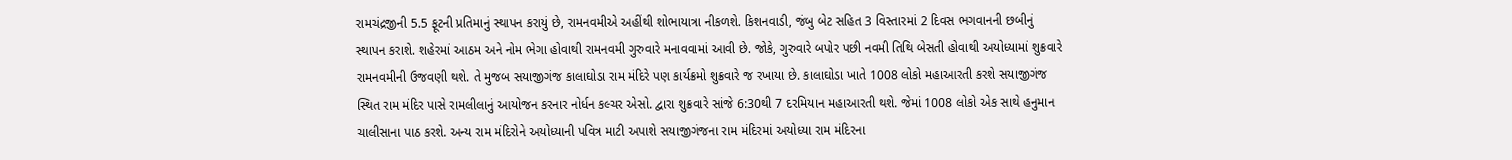રામચંદ્રજીની 5.5 ફૂટની પ્રતિમાનું સ્થાપન કરાયું છે, રામનવમીએ અહીંથી શોભાયાત્રા નીકળશે. કિશનવાડી, જંબુ બેટ સહિત 3 વિસ્તારમાં 2 દિવસ ભગવાનની છબીનું સ્થાપન કરાશે. શહેરમાં આઠમ અને નોમ ભેગા હોવાથી રામનવમી ગુરુવારે મનાવવામાં આવી છે. જોકે, ગુરુવારે બપોર પછી નવમી તિથિ બેસતી હોવાથી અયોધ્યામાં શુક્રવારે રામનવમીની ઉજવણી થશે. તે મુજબ સયાજીગંજ કાલાઘોડા રામ મંદિરે પણ કાર્યક્રમો શુક્રવારે જ રખાયા છે. કાલાઘોડા ખાતે 1008 લોકો મહાઆરતી કરશે સયાજીગંજ સ્થિત રામ મંદિર પાસે રામલીલાનું આયોજન કરનાર નોર્ધન કલ્ચર એસો. દ્વારા શુક્રવારે સાંજે 6:30થી 7 દરમિયાન મહાઆરતી થશે. જેમાં 1008 લોકો એક સાથે હનુમાન ચાલીસાના પાઠ કરશે. અન્ય રામ મંદિરોને અયોધ્યાની પવિત્ર માટી અપાશે સયાજીગંજના રામ મંદિરમાં અયોધ્યા રામ મંદિરના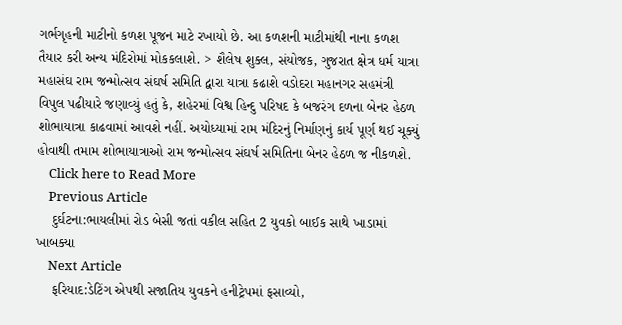ગર્ભગૃહની માટીનો કળશ પૂજન માટે રખાયો છે. આ કળશની માટીમાંથી નાના કળશ તૈયાર કરી અન્ય મંદિરોમાં મોકકલાશે. > શૈલેષ શુક્લ, સંયોજક, ગુજરાત ક્ષેત્ર ધર્મ યાત્રા મહાસંઘ રામ જન્મોત્સવ સંઘર્ષ સમિતિ દ્વારા યાત્રા કઢાશે વડોદરા મહાનગર સહમંત્રી વિપુલ પઢીયારે જણાવ્યું હતું કે, શહેરમાં વિશ્વ હિન્દુ પરિષદ કે બજરંગ દળના બેનર હેઠળ શોભાયાત્રા કાઢવામાં આવશે નહીં. અયોધ્યામાં રામ મંદિરનું નિર્માણનું કાર્ય પૂર્ણ થઈ ચૂક્યું હોવાથી તમામ શોભાયાત્રાઓ રામ જન્મોત્સવ સંઘર્ષ સમિતિના બેનર હેઠળ જ નીકળશે.
    Click here to Read More
    Previous Article
    દુર્ઘટના:ભાયલીમાં રોડ બેસી જતાં વકીલ સહિત 2 યુવકો બાઈક સાથે ખાડામાં ખાબક્યા
    Next Article
    ફરિયાદ:ડેટિંગ એપથી સજાતિય યુવકને હનીટ્રેપમાં ફસાવ્યો,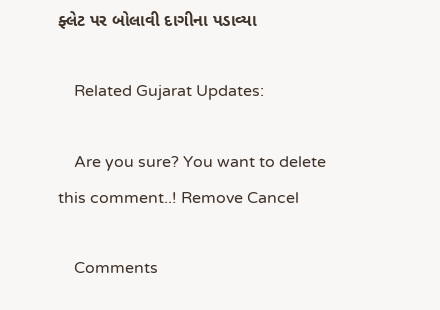ફ્લેટ પર બોલાવી દાગીના પડાવ્યા

    Related Gujarat Updates:

    Are you sure? You want to delete this comment..! Remove Cancel

    Comments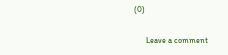(0)

      Leave a comment